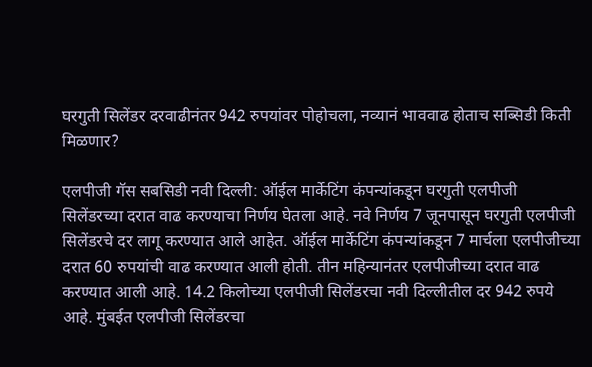घरगुती सिलेंडर दरवाढीनंतर 942 रुपयांवर पोहोचला, नव्यानं भाववाढ होताच सब्सिडी किती मिळणार?

एलपीजी गॅस सबसिडी नवी दिल्ली: ऑईल मार्केटिंग कंपन्यांकडून घरगुती एलपीजी सिलेंडरच्या दरात वाढ करण्याचा निर्णय घेतला आहे. नवे निर्णय 7 जूनपासून घरगुती एलपीजी सिलेंडरचे दर लागू करण्यात आले आहेत. ऑईल मार्केटिंग कंपन्यांकडून 7 मार्चला एलपीजीच्या दरात 60 रुपयांची वाढ करण्यात आली होती. तीन महिन्यानंतर एलपीजीच्या दरात वाढ करण्यात आली आहे. 14.2 किलोच्या एलपीजी सिलेंडरचा नवी दिल्लीतील दर 942 रुपये आहे. मुंबईत एलपीजी सिलेंडरचा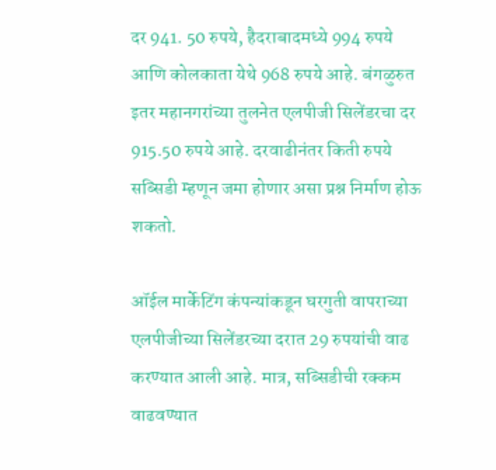दर 941. 50 रुपये, हैदराबादमध्ये 994 रुपये आणि कोलकाता येथे 968 रुपये आहे. बंगळुरुत इतर महानगरांच्या तुलनेत एलपीजी सिलेंडरचा दर 915.50 रुपये आहे. दरवाढीनंतर किती रुपये सब्सिडी म्हणून जमा होणार असा प्रश्न निर्माण होऊ शकतो.

ऑईल मार्केटिंग कंपन्यांकडून घरगुती वापराच्या एलपीजीच्या सिलेंडरच्या दरात 29 रुपयांची वाढ करण्यात आली आहे. मात्र, सब्सिडीची रक्कम वाढवण्यात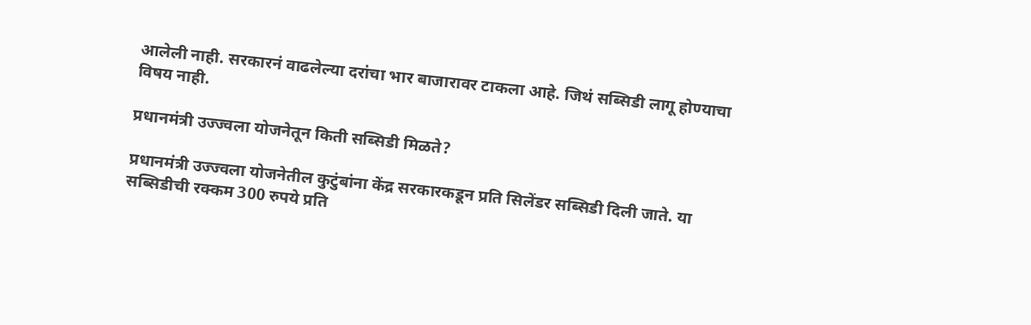आलेली नाही. सरकारनं वाढलेल्या दरांचा भार बाजारावर टाकला आहे. जिथं सब्सिडी लागू होण्याचा विषय नाही.

प्रधानमंत्री उज्ज्वला योजनेतून किती सब्सिडी मिळते?

प्रधानमंत्री उज्ज्वला योजनेतील कुटुंबांना केंद्र सरकारकडून प्रति सिलेंडर सब्सिडी दिली जाते. या सब्सिडीची रक्कम 300 रुपये प्रति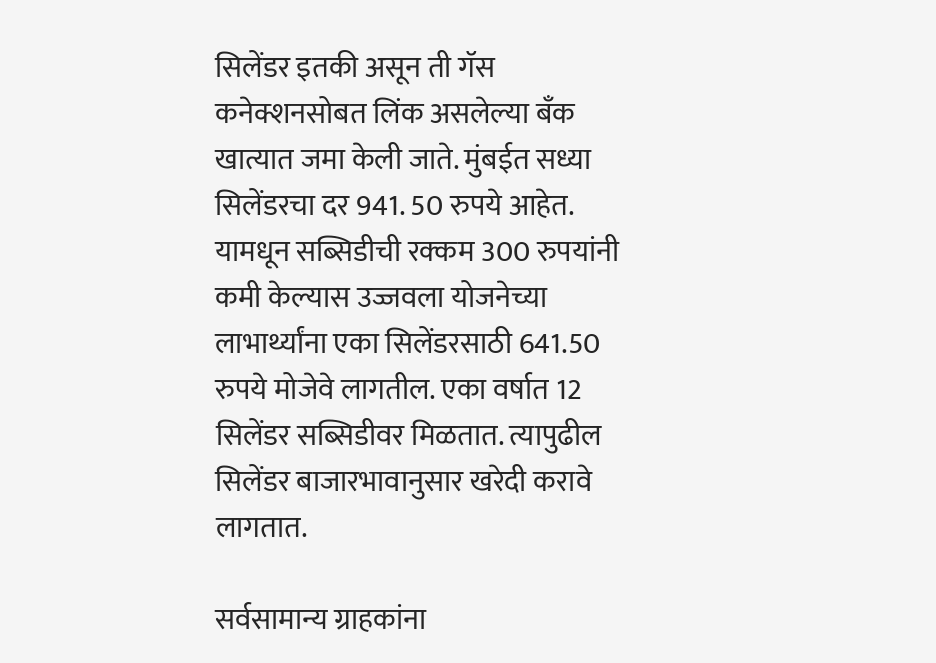सिलेंडर इतकी असून ती गॅस कनेक्शनसोबत लिंक असलेल्या बँक खात्यात जमा केली जाते. मुंबईत सध्या सिलेंडरचा दर 941. 50 रुपये आहेत. यामधून सब्सिडीची रक्कम 300 रुपयांनी कमी केल्यास उज्जवला योजनेच्या लाभार्थ्यांना एका सिलेंडरसाठी 641.50  रुपये मोजेवे लागतील. एका वर्षात 12 सिलेंडर सब्सिडीवर मिळतात. त्यापुढील सिलेंडर बाजारभावानुसार खरेदी करावे लागतात.

सर्वसामान्य ग्राहकांना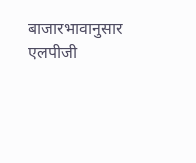बाजारभावानुसार एलपीजी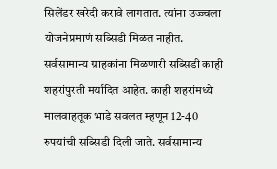सिलेंडर खरेदी करावे लागतात. त्यांना उज्ज्वला योजनेप्रमाणं सब्सिडी मिळत नाहीत. सर्वसामान्य ग्राहकांना मिळणारी सब्सिडी काही शहरांपुरती मर्यादित आहेत. काही शहरांमध्ये मालवाहतूक भाडे सवलत म्हणून 12-40 रुपयांची सब्सिडी दिली जाते. सर्वसामान्य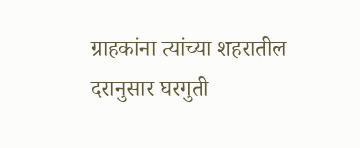ग्राहकांना त्यांच्या शहरातील दरानुसार घरगुती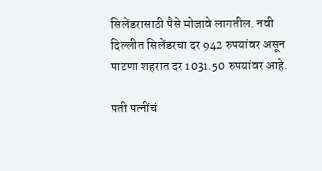सिलेंडरासाठी पैसे मोजावे लागतील. नवी दिल्लीत सिलेंडरचा दर 942 रुपयांवर असून पाटणा शहरात दर 1031.50 रुपयांवर आहे.

पती पत्नींचं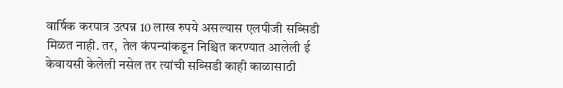वार्षिक करपात्र उत्पन्न 10 लाख रुपये असल्यास एलपीजी सब्सिडी मिळत नाही. तर,  तेल कंपन्यांकडून निश्चित करण्यात आलेली ई केवायसी केलेली नसेल तर त्यांची सब्सिडी काही काळासाठी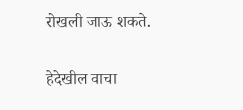रोखली जाऊ शकते.

हेदेखील वाचा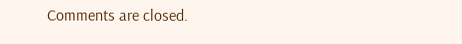Comments are closed.